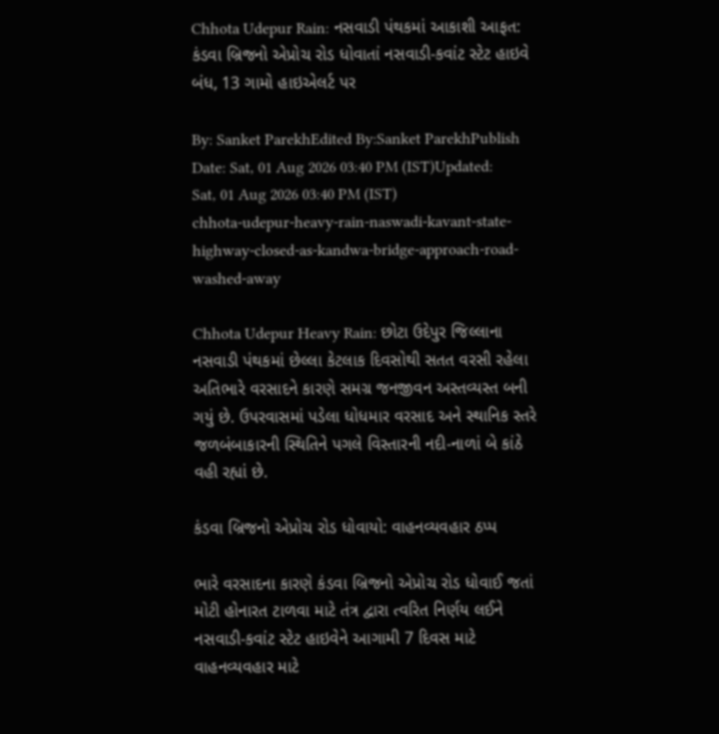Chhota Udepur Rain: નસવાડી પંથકમાં આકાશી આફત: કંડવા બ્રિજનો એપ્રોચ રોડ ધોવાતાં નસવાડી-કવાંટ સ્ટેટ હાઇવે બંધ, 13 ગામો હાઇએલર્ટ પર

By: Sanket ParekhEdited By:Sanket ParekhPublish Date: Sat, 01 Aug 2026 03:40 PM (IST)Updated: Sat, 01 Aug 2026 03:40 PM (IST)
chhota-udepur-heavy-rain-naswadi-kavant-state-highway-closed-as-kandwa-bridge-approach-road-washed-away

Chhota Udepur Heavy Rain: છોટા ઉદેપુર જિલ્લાના નસવાડી પંથકમાં છેલ્લા કેટલાક દિવસોથી સતત વરસી રહેલા અતિભારે વરસાદને કારણે સમગ્ર જનજીવન અસ્તવ્યસ્ત બની ગયું છે. ઉપરવાસમાં પડેલા ધોધમાર વરસાદ અને સ્થાનિક સ્તરે જળબંબાકારની સ્થિતિને પગલે વિસ્તારની નદી-નાળાં બે કાંઠે વહી રહ્યાં છે.

કંડવા બ્રિજનો એપ્રોચ રોડ ધોવાયો: વાહનવ્યવહાર ઠપ્પ

ભારે વરસાદના કારણે કંડવા બ્રિજનો એપ્રોચ રોડ ધોવાઈ જતાં મોટી હોનારત ટાળવા માટે તંત્ર દ્વારા ત્વરિત નિર્ણય લઈને નસવાડી-કવાંટ સ્ટેટ હાઇવેને આગામી 7 દિવસ માટે વાહનવ્યવહાર માટે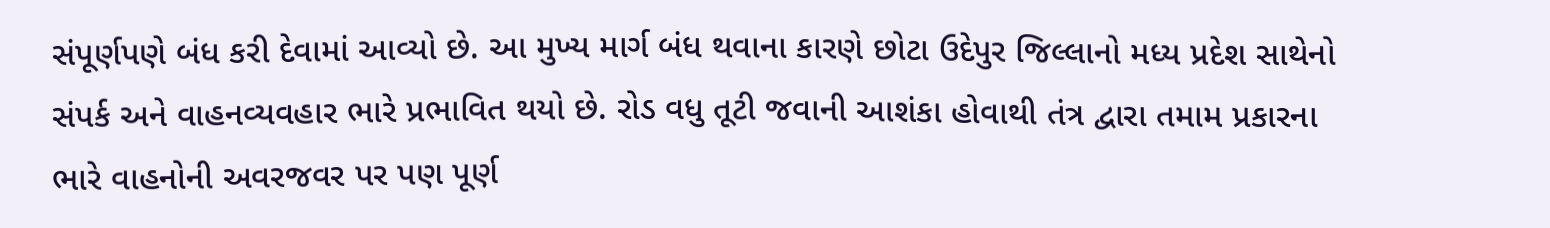સંપૂર્ણપણે બંધ કરી દેવામાં આવ્યો છે. આ મુખ્ય માર્ગ બંધ થવાના કારણે છોટા ઉદેપુર જિલ્લાનો મધ્ય પ્રદેશ સાથેનો સંપર્ક અને વાહનવ્યવહાર ભારે પ્રભાવિત થયો છે. રોડ વધુ તૂટી જવાની આશંકા હોવાથી તંત્ર દ્વારા તમામ પ્રકારના ભારે વાહનોની અવરજવર પર પણ પૂર્ણ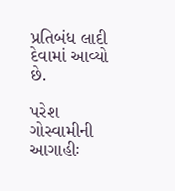પ્રતિબંધ લાદી દેવામાં આવ્યો છે.

પરેશ ગોસ્વામીની આગાહીઃ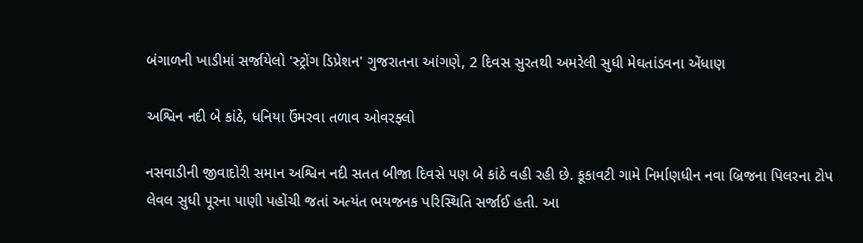બંગાળની ખાડીમાં સર્જાયેલો 'સ્ટ્રોંગ ડિપ્રેશન' ગુજરાતના આંગણે, 2 દિવસ સુરતથી અમરેલી સુધી મેઘતાંડવના એંધાણ

અશ્વિન નદી બે કાંઠે, ધનિયા ઉંમરવા તળાવ ઓવરફ્લો

નસવાડીની જીવાદોરી સમાન અશ્વિન નદી સતત બીજા દિવસે પણ બે કાંઠે વહી રહી છે. કૂકાવટી ગામે નિર્માણધીન નવા બ્રિજના પિલરના ટોપ લેવલ સુધી પૂરના પાણી પહોંચી જતાં અત્યંત ભયજનક પરિસ્થિતિ સર્જાઈ હતી. આ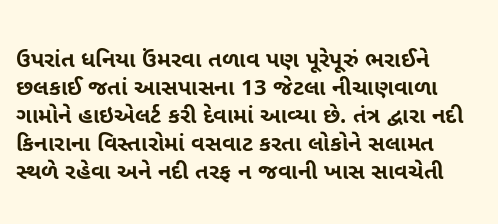ઉપરાંત ધનિયા ઉંમરવા તળાવ પણ પૂરેપૂરું ભરાઈને છલકાઈ જતાં આસપાસના 13 જેટલા નીચાણવાળા ગામોને હાઇએલર્ટ કરી દેવામાં આવ્યા છે. તંત્ર દ્વારા નદી કિનારાના વિસ્તારોમાં વસવાટ કરતા લોકોને સલામત સ્થળે રહેવા અને નદી તરફ ન જવાની ખાસ સાવચેતી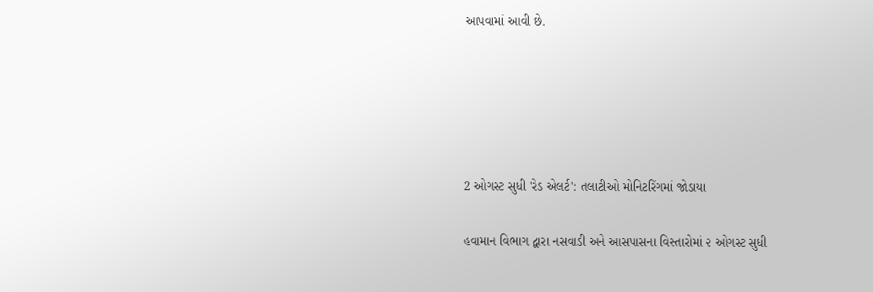આપવામાં આવી છે.





2 ઓગસ્ટ સુધી 'રેડ એલર્ટ': તલાટીઓ મોનિટરિંગમાં જોડાયા

હવામાન વિભાગ દ્વારા નસવાડી અને આસપાસના વિસ્તારોમાં ૨ ઓગસ્ટ સુધી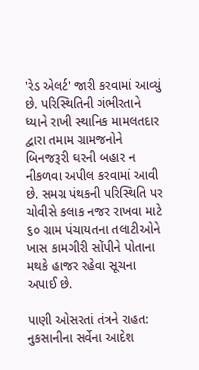'રેડ એલર્ટ' જારી કરવામાં આવ્યું છે. પરિસ્થિતિની ગંભીરતાને ધ્યાને રાખી સ્થાનિક મામલતદાર દ્વારા તમામ ગ્રામજનોને બિનજરૂરી ઘરની બહાર ન નીકળવા અપીલ કરવામાં આવી છે. સમગ્ર પંથકની પરિસ્થિતિ પર ચોવીસે કલાક નજર રાખવા માટે ૬૦ ગ્રામ પંચાયતના તલાટીઓને ખાસ કામગીરી સોંપીને પોતાના મથકે હાજર રહેવા સૂચના અપાઈ છે.

પાણી ઓસરતાં તંત્રને રાહત: નુકસાનીના સર્વેના આદેશ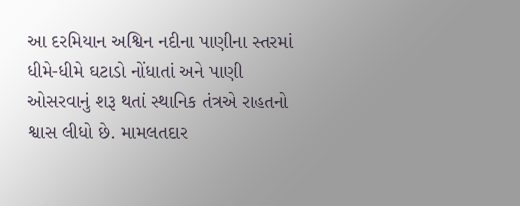આ દરમિયાન અશ્વિન નદીના પાણીના સ્તરમાં ધીમે-ધીમે ઘટાડો નોંધાતાં અને પાણી ઓસરવાનું શરૂ થતાં સ્થાનિક તંત્રએ રાહતનો શ્વાસ લીધો છે. મામલતદાર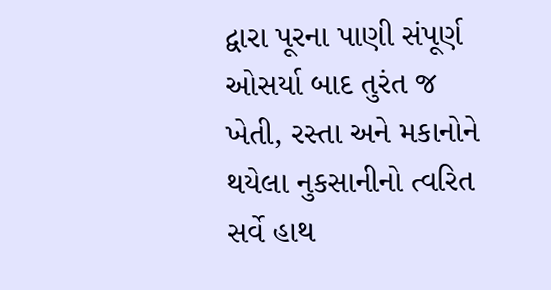દ્વારા પૂરના પાણી સંપૂર્ણ ઓસર્યા બાદ તુરંત જ ખેતી, રસ્તા અને મકાનોને થયેલા નુકસાનીનો ત્વરિત સર્વે હાથ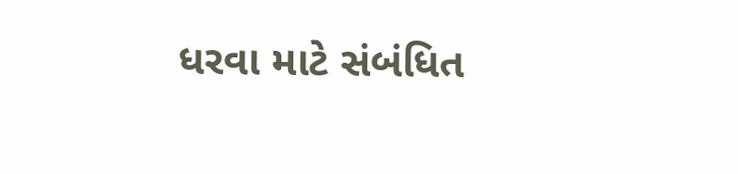ધરવા માટે સંબંધિત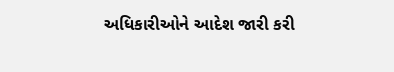અધિકારીઓને આદેશ જારી કરી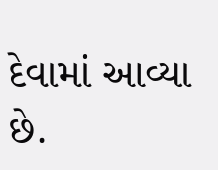દેવામાં આવ્યા છે.